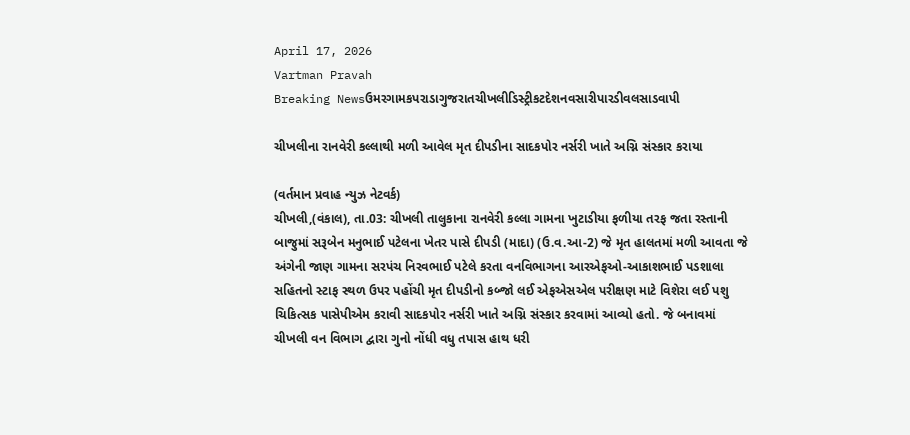April 17, 2026
Vartman Pravah
Breaking Newsઉમરગામકપરાડાગુજરાતચીખલીડિસ્ટ્રીકટદેશનવસારીપારડીવલસાડવાપી

ચીખલીના રાનવેરી કલ્લાથી મળી આવેલ મૃત દીપડીના સાદકપોર નર્સરી ખાતે અગ્નિ સંસ્‍કાર કરાયા

(વર્તમાન પ્રવાહ ન્‍યુઝ નેટવર્ક)
ચીખલી,(વંકાલ), તા.03: ચીખલી તાલુકાના રાનવેરી કલ્લા ગામના ખુટાડીયા ફળીયા તરફ જતા રસ્‍તાની બાજુમાં સરૂબેન મનુભાઈ પટેલના ખેતર પાસે દીપડી (માદા) (ઉ.વ.આ-2) જે મૃત હાલતમાં મળી આવતા જે અંગેની જાણ ગામના સરપંચ નિરવભાઈ પટેલે કરતા વનવિભાગના આરએફઓ-આકાશભાઈ પડશાલા સહિતનો સ્‍ટાફ સ્‍થળ ઉપર પહોંચી મૃત દીપડીનો કબ્‍જો લઈ એફએસએલ પરીક્ષણ માટે વિશેરા લઈ પશુ ચિકિત્‍સક પાસેપીએમ કરાવી સાદકપોર નર્સરી ખાતે અગ્નિ સંસ્‍કાર કરવામાં આવ્‍યો હતો. જે બનાવમાં ચીખલી વન વિભાગ દ્વારા ગુનો નોંધી વધુ તપાસ હાથ ધરી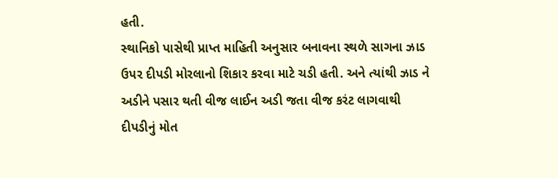હતી.
સ્‍થાનિકો પાસેથી પ્રાપ્ત માહિતી અનુસાર બનાવના સ્‍થળે સાગના ઝાડ ઉપર દીપડી મોરલાનો શિકાર કરવા માટે ચડી હતી. અને ત્‍યાંથી ઝાડ ને અડીને પસાર થતી વીજ લાઈન અડી જતા વીજ કરંટ લાગવાથી દીપડીનું મોત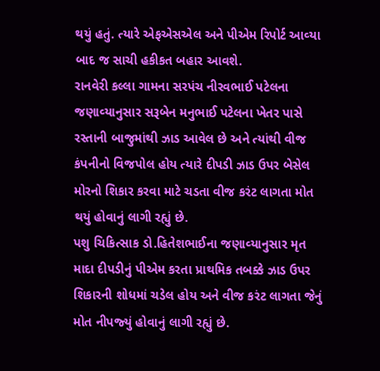થયું હતું. ત્‍યારે એફએસએલ અને પીએમ રિપોર્ટ આવ્‍યા બાદ જ સાચી હકીકત બહાર આવશે.
રાનવેરી કલ્લા ગામના સરપંચ નીરવભાઈ પટેલના જણાવ્‍યાનુસાર સરૂબેન મનુભાઈ પટેલના ખેતર પાસે રસ્‍તાની બાજુમાંથી ઝાડ આવેલ છે અને ત્‍યાંથી વીજ કંપનીનો વિજપોલ હોય ત્‍યારે દીપડી ઝાડ ઉપર બેસેલ મોરનો શિકાર કરવા માટે ચડતા વીજ કરંટ લાગતા મોત થયું હોવાનું લાગી રહ્યું છે.
પશુ ચિકિત્‍સાક ડો.હિતેશભાઈના જણાવ્‍યાનુસાર મૃત માદા દીપડીનું પીએમ કરતા પ્રાથમિક તબક્કે ઝાડ ઉપર શિકારની શોધમાં ચડેલ હોય અને વીજ કરંટ લાગતા જેનું મોત નીપજ્‍યું હોવાનું લાગી રહ્યું છે.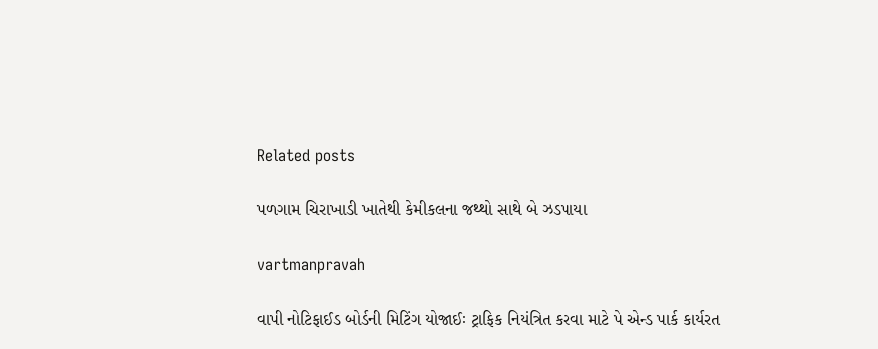Related posts

પળગામ ચિરાખાડી ખાતેથી કેમીકલના જથ્‍થો સાથે બે ઝડપાયા

vartmanpravah

વાપી નોટિફાઈડ બોર્ડની મિટિંગ યોજાઈઃ ટ્રાફિક નિયંત્રિત કરવા માટે પે એન્‍ડ પાર્ક કાર્યરત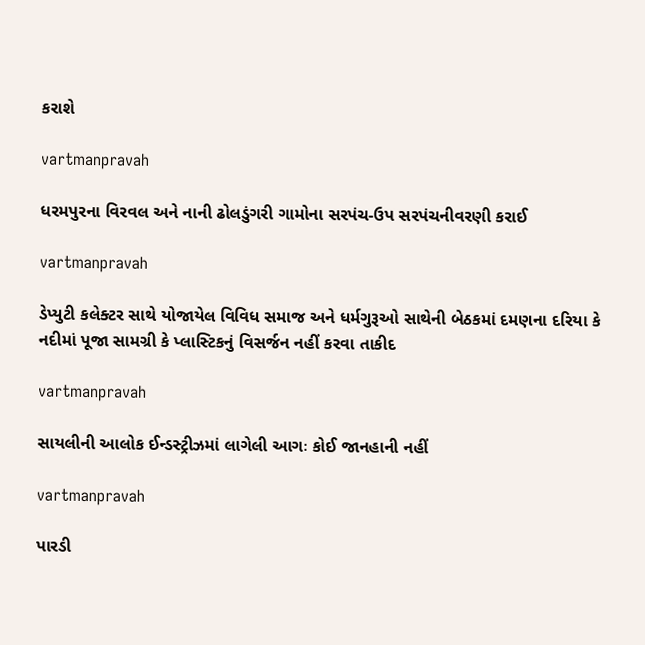કરાશે

vartmanpravah

ધરમપુરના વિરવલ અને નાની ઢોલડુંગરી ગામોના સરપંચ-ઉપ સરપંચનીવરણી કરાઈ

vartmanpravah

ડેપ્‍યુટી કલેક્‍ટર સાથે યોજાયેલ વિવિધ સમાજ અને ધર્મગુરૂઓ સાથેની બેઠકમાં દમણના દરિયા કે નદીમાં પૂજા સામગ્રી કે પ્‍લાસ્‍ટિકનું વિસર્જન નહીં કરવા તાકીદ

vartmanpravah

સાયલીની આલોક ઈન્‍ડસ્‍ટ્રીઝમાં લાગેલી આગઃ કોઈ જાનહાની નહીં

vartmanpravah

પારડી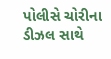પોલીસે ચોરીના ડીઝલ સાથે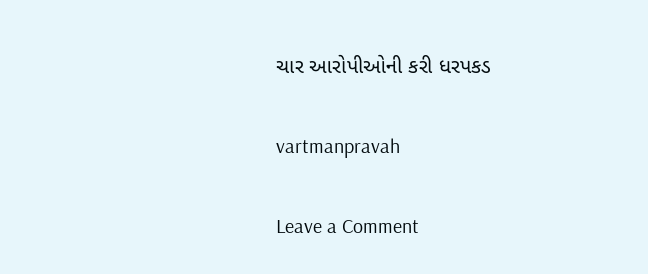ચાર આરોપીઓની કરી ધરપકડ

vartmanpravah

Leave a Comment